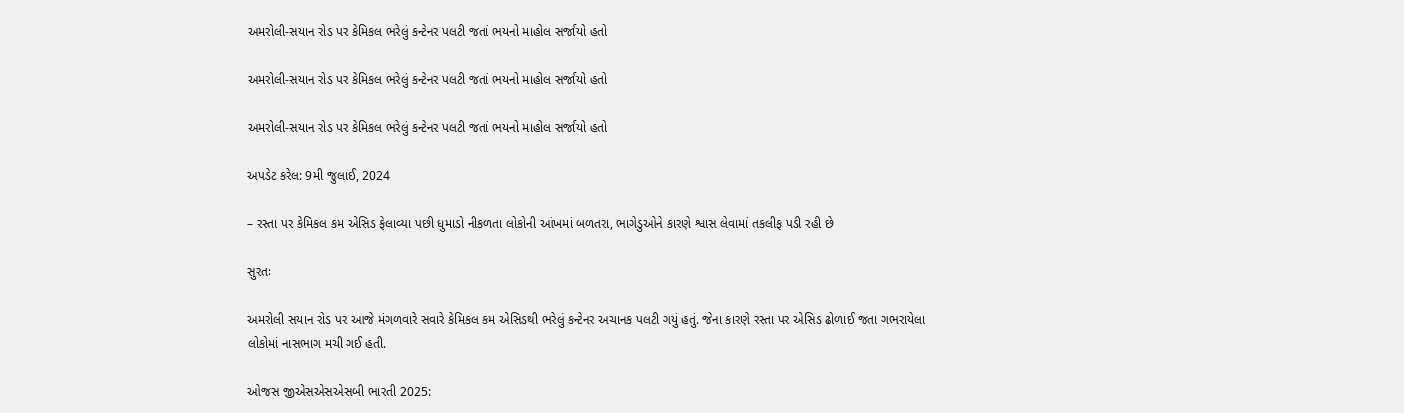અમરોલી-સયાન રોડ પર કેમિકલ ભરેલું કન્ટેનર પલટી જતાં ભયનો માહોલ સર્જાયો હતો

અમરોલી-સયાન રોડ પર કેમિકલ ભરેલું કન્ટેનર પલટી જતાં ભયનો માહોલ સર્જાયો હતો

અમરોલી-સયાન રોડ પર કેમિકલ ભરેલું કન્ટેનર પલટી જતાં ભયનો માહોલ સર્જાયો હતો

અપડેટ કરેલ: 9મી જુલાઈ, 2024

– રસ્તા પર કેમિકલ કમ એસિડ ફેલાવ્યા પછી ધુમાડો નીકળતા લોકોની આંખમાં બળતરા, ભાગેડુઓને કારણે શ્વાસ લેવામાં તકલીફ પડી રહી છે

સુરતઃ

અમરોલી સયાન રોડ પર આજે મંગળવારે સવારે કેમિકલ કમ એસિડથી ભરેલું કન્ટેનર અચાનક પલટી ગયું હતું. જેના કારણે રસ્તા પર એસિડ ઢોળાઈ જતા ગભરાયેલા લોકોમાં નાસભાગ મચી ગઈ હતી.

ઓજસ જીએસએસએસબી ભારતી 2025: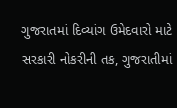ગુજરાતમાં દિવ્યાંગ ઉમેદવારો માટે સરકારી નોકરીની તક, ગુજરાતીમાં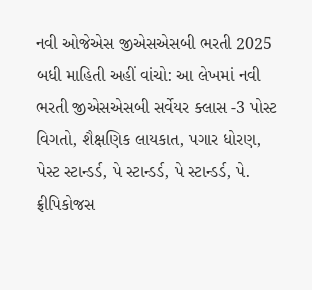નવી ઓજેએસ જીએસએસબી ભરતી 2025 બધી માહિતી અહીં વાંચો: આ લેખમાં નવી ભરતી જીએસએસબી સર્વેયર ક્લાસ -3 પોસ્ટ વિગતો, શૈક્ષણિક લાયકાત, પગાર ધોરણ, પેસ્ટ સ્ટાન્ડર્ડ, પે સ્ટાન્ડર્ડ, પે સ્ટાન્ડર્ડ, પે. ફ્રીપિકોજસ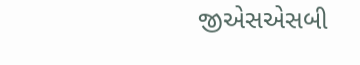જીએસએસબી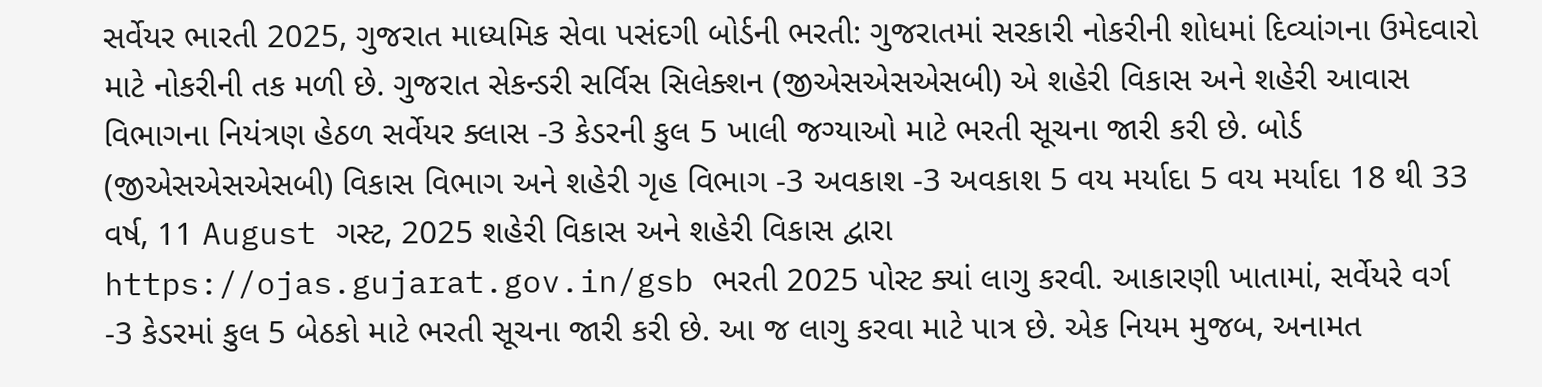સર્વેયર ભારતી 2025, ગુજરાત માધ્યમિક સેવા પસંદગી બોર્ડની ભરતી: ગુજરાતમાં સરકારી નોકરીની શોધમાં દિવ્યાંગના ઉમેદવારો માટે નોકરીની તક મળી છે. ગુજરાત સેકન્ડરી સર્વિસ સિલેક્શન (જીએસએસએસબી) એ શહેરી વિકાસ અને શહેરી આવાસ વિભાગના નિયંત્રણ હેઠળ સર્વેયર ક્લાસ -3 કેડરની કુલ 5 ખાલી જગ્યાઓ માટે ભરતી સૂચના જારી કરી છે. બોર્ડ (જીએસએસએસબી) વિકાસ વિભાગ અને શહેરી ગૃહ વિભાગ -3 અવકાશ -3 અવકાશ 5 વય મર્યાદા 5 વય મર્યાદા 18 થી 33 વર્ષ, 11 August ગસ્ટ, 2025 શહેરી વિકાસ અને શહેરી વિકાસ દ્વારા https://ojas.gujarat.gov.in/gsb ભરતી 2025 પોસ્ટ ક્યાં લાગુ કરવી. આકારણી ખાતામાં, સર્વેયરે વર્ગ -3 કેડરમાં કુલ 5 બેઠકો માટે ભરતી સૂચના જારી કરી છે. આ જ લાગુ કરવા માટે પાત્ર છે. એક નિયમ મુજબ, અનામત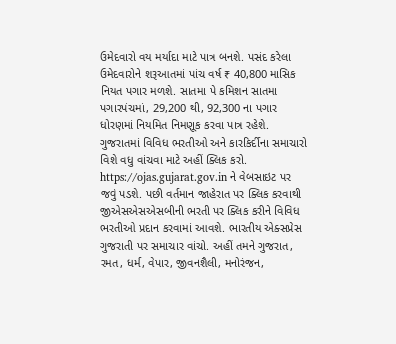ઉમેદવારો વય મર્યાદા માટે પાત્ર બનશે. પસંદ કરેલા ઉમેદવારોને શરૂઆતમાં પાંચ વર્ષ ₹ 40,800 માસિક નિયત પગાર મળશે. સાતમા પે કમિશન સાતમા પગારપંચમાં, 29,200 થી, 92,300 ના પગાર ધોરણમાં નિયમિત નિમણૂક કરવા પાત્ર રહેશે. ગુજરાતમાં વિવિધ ભરતીઓ અને કારકિર્દીના સમાચારો વિશે વધુ વાંચવા માટે અહીં ક્લિક કરો. https://ojas.gujarat.gov.in ને વેબસાઇટ પર જવું પડશે. પછી વર્તમાન જાહેરાત પર ક્લિક કરવાથી જીએસએસએસબીની ભરતી પર ક્લિક કરીને વિવિધ ભરતીઓ પ્રદાન કરવામાં આવશે. ભારતીય એક્સપ્રેસ ગુજરાતી પર સમાચાર વાંચો. અહીં તમને ગુજરાત, રમત, ધર્મ, વેપાર, જીવનશૈલી, મનોરંજન,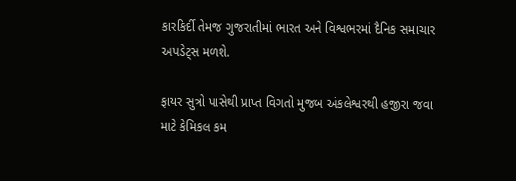કારકિર્દી તેમજ ગુજરાતીમાં ભારત અને વિશ્વભરમાં દૈનિક સમાચાર અપડેટ્સ મળશે.

ફાયર સુત્રો પાસેથી પ્રાપ્ત વિગતો મુજબ અંકલેશ્વરથી હજીરા જવા માટે કેમિકલ કમ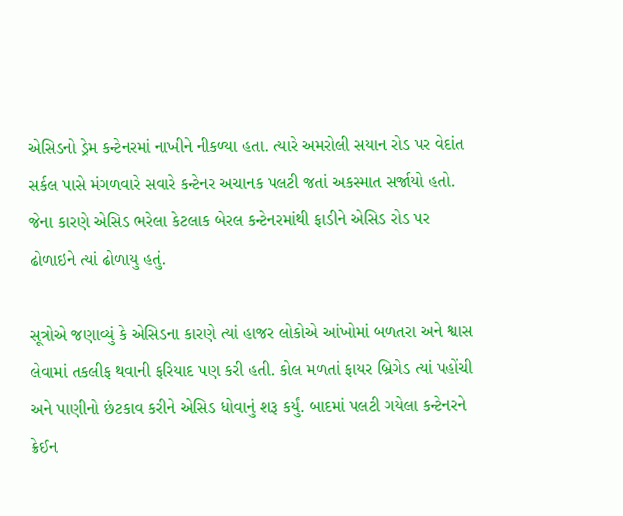એસિડનો ડ્રેમ કન્ટેનરમાં નાખીને નીકળ્યા હતા. ત્યારે અમરોલી સયાન રોડ પર વેદાંત સર્કલ પાસે મંગળવારે સવારે કન્ટેનર અચાનક પલટી જતાં અકસ્માત સર્જાયો હતો. જેના કારણે એસિડ ભરેલા કેટલાક બેરલ કન્ટેનરમાંથી ફાડીને એસિડ રોડ પર ઢોળાઇને ત્યાં ઢોળાયુ હતું.

સૂત્રોએ જણાવ્યું કે એસિડના કારણે ત્યાં હાજર લોકોએ આંખોમાં બળતરા અને શ્વાસ લેવામાં તકલીફ થવાની ફરિયાદ પણ કરી હતી. કોલ મળતાં ફાયર બ્રિગેડ ત્યાં પહોંચી અને પાણીનો છંટકાવ કરીને એસિડ ધોવાનું શરૂ કર્યું. બાદમાં પલટી ગયેલા કન્ટેનરને ક્રેઈન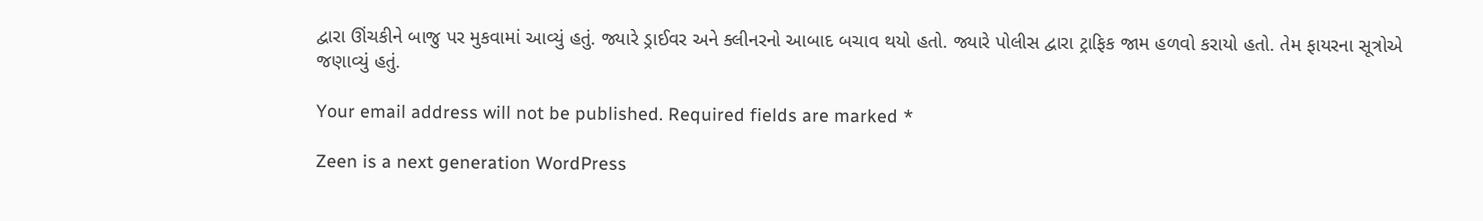દ્વારા ઊંચકીને બાજુ પર મુકવામાં આવ્યું હતું. જ્યારે ડ્રાઈવર અને ક્લીનરનો આબાદ બચાવ થયો હતો. જ્યારે પોલીસ દ્વારા ટ્રાફિક જામ હળવો કરાયો હતો. તેમ ફાયરના સૂત્રોએ જણાવ્યું હતું.

Your email address will not be published. Required fields are marked *

Zeen is a next generation WordPress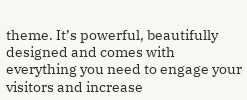theme. It’s powerful, beautifully designed and comes with everything you need to engage your visitors and increase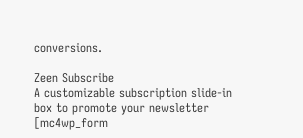conversions.

Zeen Subscribe
A customizable subscription slide-in box to promote your newsletter
[mc4wp_form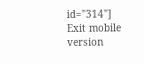id="314"]
Exit mobile version